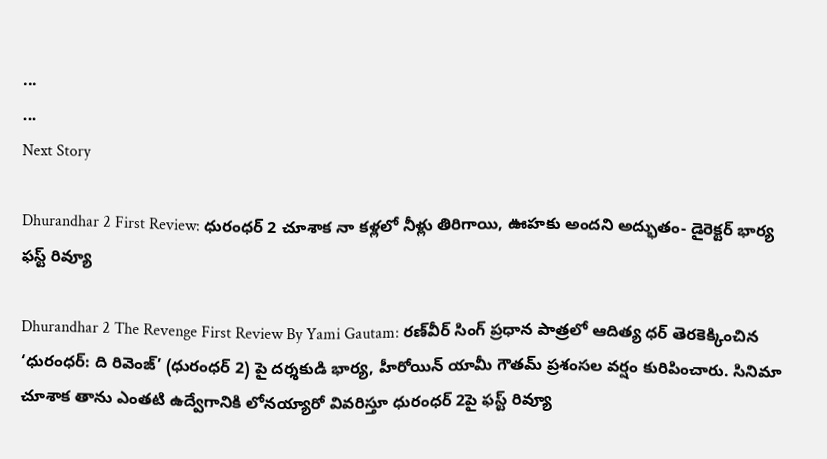...
...
Next Story

Dhurandhar 2 First Review: ధురంధర్ 2 చూశాక నా కళ్లలో నీళ్లు తిరిగాయి, ఊహకు అందని అద్భుతం- డైరెక్టర్ భార్య ఫస్ట్ రివ్యూ

Dhurandhar 2 The Revenge First Review By Yami Gautam: రణ్‌వీర్ సింగ్ ప్రధాన పాత్రలో ఆదిత్య ధర్ తెరకెక్కించిన ‘ధురంధర్: ది రివెంజ్’ (ధురంధర్ 2) పై దర్శకుడి భార్య, హీరోయిన్ యామీ గౌతమ్ ప్రశంసల వర్షం కురిపించారు. సినిమా చూశాక తాను ఎంతటి ఉద్వేగానికి లోనయ్యారో వివరిస్తూ ధురంధర్ 2పై ఫస్ట్ రివ్యూ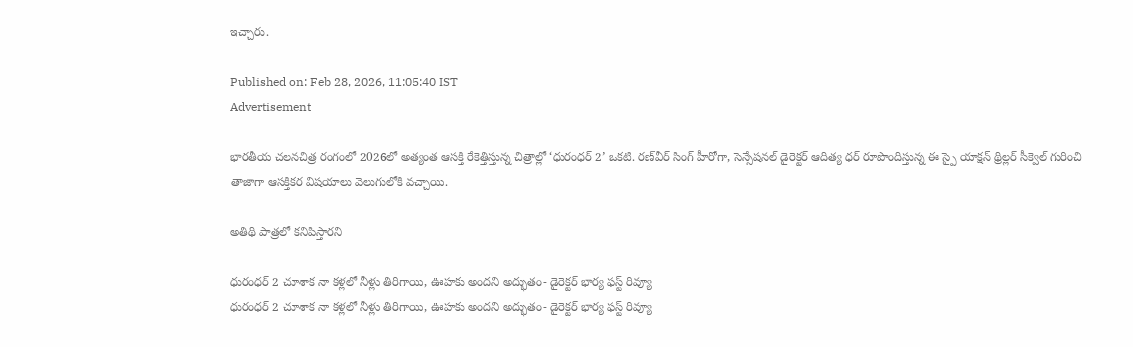ఇచ్చారు.

Published on: Feb 28, 2026, 11:05:40 IST
Advertisement

భారతీయ చలనచిత్ర రంగంలో 2026లో అత్యంత ఆసక్తి రేకెత్తిస్తున్న చిత్రాల్లో ‘ధురంధర్ 2’ ఒకటి. రణ్‌వీర్ సింగ్ హీరోగా, సెన్సేషనల్ డైరెక్టర్ ఆదిత్య ధర్ రూపొందిస్తున్న ఈ స్పై యాక్షన్ థ్రిల్లర్ సీక్వెల్ గురించి తాజాగా ఆసక్తికర విషయాలు వెలుగులోకి వచ్చాయి.

అతిథి పాత్రలో కనిపిస్తారని

ధురంధర్ 2 చూశాక నా కళ్లలో నీళ్లు తిరిగాయి, ఊహకు అందని అద్భుతం- డైరెక్టర్ భార్య ఫస్ట్ రివ్యూ
ధురంధర్ 2 చూశాక నా కళ్లలో నీళ్లు తిరిగాయి, ఊహకు అందని అద్భుతం- డైరెక్టర్ భార్య ఫస్ట్ రివ్యూ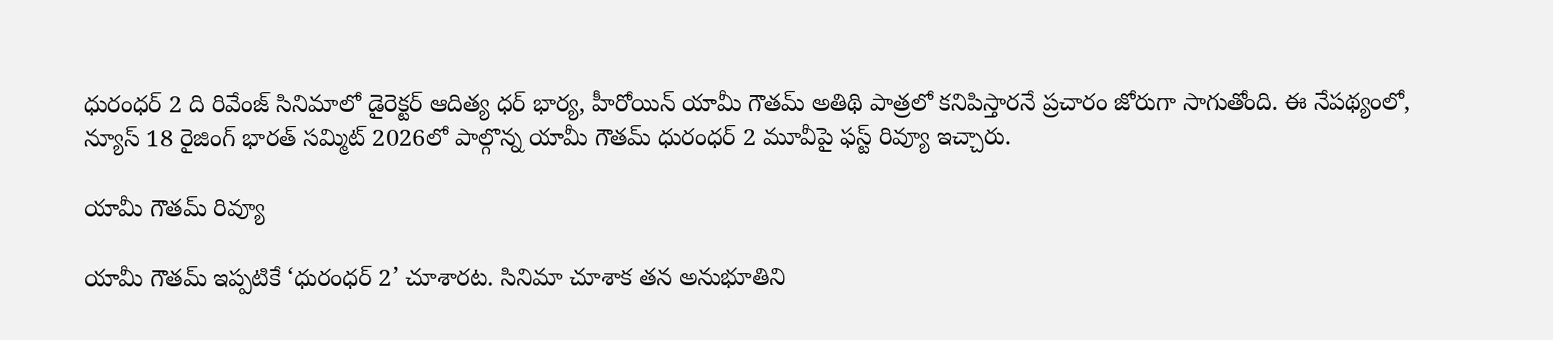ధురంధర్ 2 ది రివేంజ్ సినిమాలో డైరెక్టర్ ఆదిత్య ధర్ భార్య, హీరోయిన్ యామీ గౌతమ్ అతిథి పాత్రలో కనిపిస్తారనే ప్రచారం జోరుగా సాగుతోంది. ఈ నేపథ్యంలో, న్యూస్ 18 రైజింగ్ భారత్ సమ్మిట్ 2026లో పాల్గొన్న యామీ గౌతమ్ ధురంధర్ 2 మూవీపై ఫస్ట్ రివ్యూ ఇచ్చారు.

యామీ గౌతమ్ రివ్యూ

యామీ గౌతమ్ ఇప్పటికే ‘ధురంధర్ 2’ చూశారట. సినిమా చూశాక తన అనుభూతిని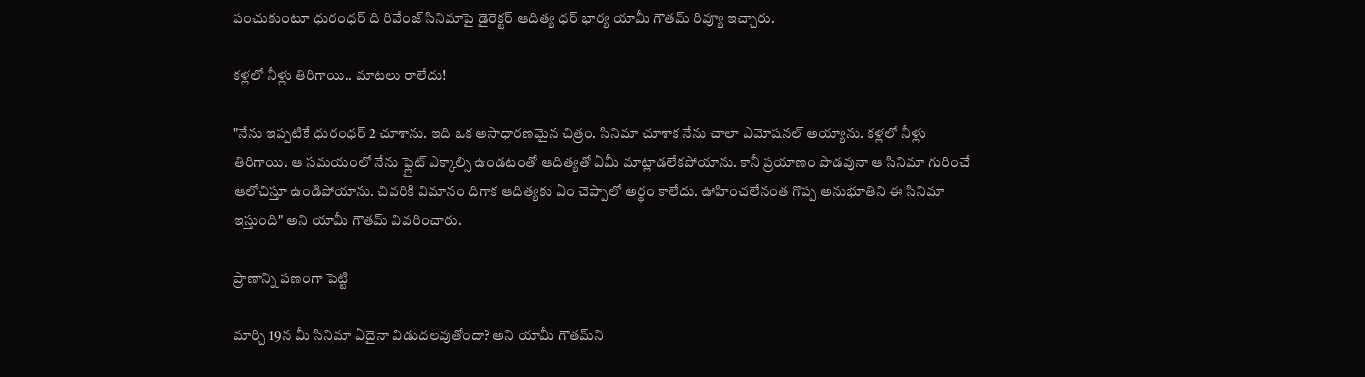పంచుకుంటూ ధురంధర్ ది రివేంజ్ సినిమాపై డైరెక్టర్ ఆదిత్య ధర్ భార్య యామీ గౌతమ్ రివ్యూ ఇచ్చారు.

కళ్లలో నీళ్లు తిరిగాయి.. మాటలు రాలేదు!

"నేను ఇప్పటికే ధురంధర్ 2 చూశాను. ఇది ఒక అసాధారణమైన చిత్రం. సినిమా చూశాక నేను చాలా ఎమోషనల్ అయ్యాను. కళ్లలో నీళ్లు తిరిగాయి. ఆ సమయంలో నేను ఫ్లైట్ ఎక్కాల్సి ఉండటంతో ఆదిత్యతో ఏమీ మాట్లాడలేకపోయాను. కానీ ప్రయాణం పొడవునా ఆ సినిమా గురించే ఆలోచిస్తూ ఉండిపోయాను. చివరికి విమానం దిగాక ఆదిత్యకు ఏం చెప్పాలో అర్థం కాలేదు. ఊహించలేనంత గొప్ప అనుభూతిని ఈ సినిమా ఇస్తుంది" అని యామీ గౌతమ్ వివరించారు.

ప్రాణాన్ని పణంగా పెట్టి

మార్చి 19న మీ సినిమా ఏదైనా విడుదలవుతోందా? అని యామీ గౌతమ్‌ని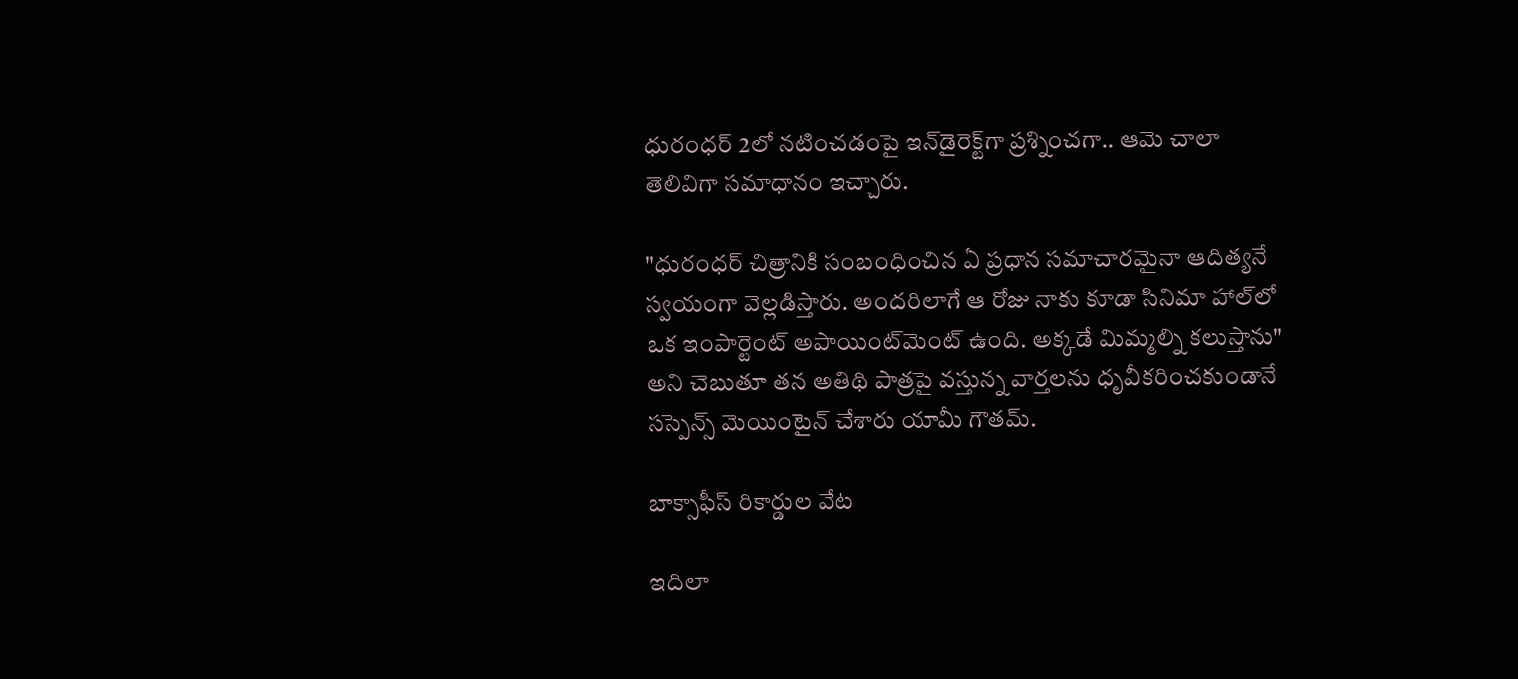ధురంధర్ 2లో నటించడంపై ఇన్‌డైరెక్ట్‌గా ప్రశ్నించగా.. ఆమె చాలా తెలివిగా సమాధానం ఇచ్చారు.

"ధురంధర్ చిత్రానికి సంబంధించిన ఏ ప్రధాన సమాచారమైనా ఆదిత్యనే స్వయంగా వెల్లడిస్తారు. అందరిలాగే ఆ రోజు నాకు కూడా సినిమా హాల్‌లో ఒక ఇంపార్టెంట్ అపాయింట్‌మెంట్ ఉంది. అక్కడే మిమ్మల్ని కలుస్తాను" అని చెబుతూ తన అతిథి పాత్రపై వస్తున్న వార్తలను ధృవీకరించకుండానే సస్పెన్స్ మెయింటైన్ చేశారు యామీ గౌతమ్.

బాక్సాఫీస్ రికార్డుల వేట

ఇదిలా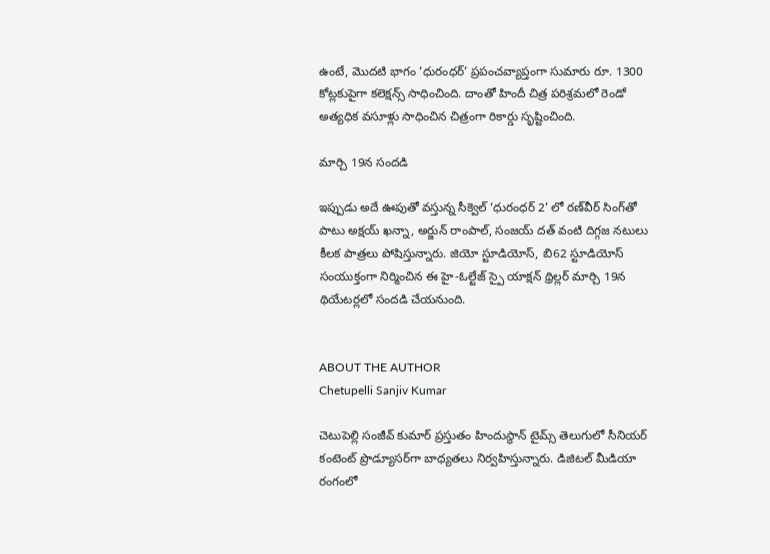ఉంటే, మొదటి భాగం ‘ధురంధర్’ ప్రపంచవ్యాప్తంగా సుమారు రూ. 1300 కోట్లకుపైగా కలెక్షన్స్ సాధించింది. దాంతో హిందీ చిత్ర పరిశ్రమలో రెండో అత్యధిక వసూళ్లు సాధించిన చిత్రంగా రికార్డు సృష్టించింది.

మార్చి 19న సందడి

ఇప్పుడు అదే ఊపుతో వస్తున్న సీక్వెల్ ‘ధురంధర్ 2’ లో రణ్‌వీర్ సింగ్‌తో పాటు అక్షయ్ ఖన్నా, అర్జున్ రాంపాల్, సంజయ్ దత్ వంటి దిగ్గజ నటులు కీలక పాత్రలు పోషిస్తున్నారు. జియో స్టూడియోస్, బి62 స్టూడియోస్ సంయుక్తంగా నిర్మించిన ఈ హై-ఓల్టేజ్ స్పై యాక్షన్ థ్రిల్లర్ మార్చి 19న థియేటర్లలో సందడి చేయనుంది.


ABOUT THE AUTHOR
Chetupelli Sanjiv Kumar

చెటుపెల్లి సంజీవ్ కుమార్ ప్రస్తుతం హిందుస్థాన్ టైమ్స్ తెలుగులో సీనియర్ కంటెంట్ ప్రొడ్యూసర్‌గా బాధ్యతలు నిర్వహిస్తున్నారు. డిజిటల్ మీడియా రంగంలో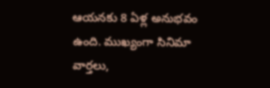ఆయనకు 8 ఏళ్ల అనుభవం ఉంది. ముఖ్యంగా సినిమా వార్తలు,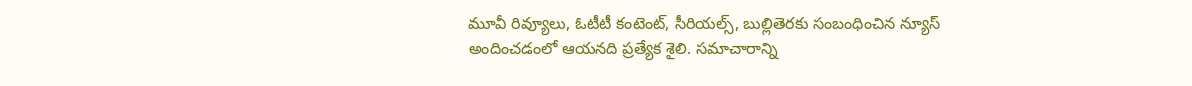మూవీ రివ్యూలు, ఓటీటీ కంటెంట్, సీరియల్స్, బుల్లితెరకు సంబంధించిన న్యూస్ అందించడంలో ఆయనది ప్రత్యేక శైలి. సమాచారాన్ని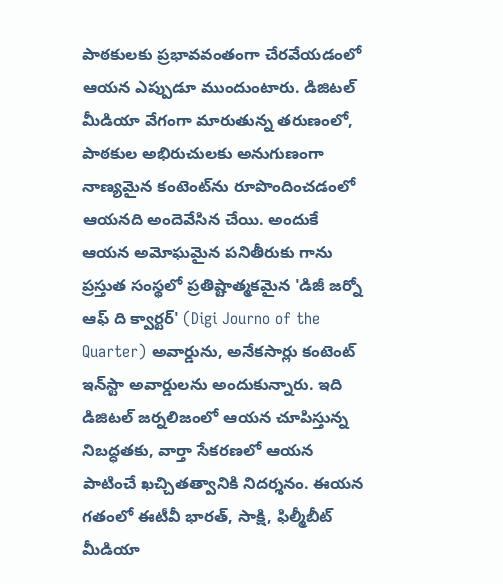పాఠకులకు ప్రభావవంతంగా చేరవేయడంలో ఆయన ఎప్పుడూ ముందుంటారు. డిజిటల్ మీడియా వేగంగా మారుతున్న తరుణంలో, పాఠకుల అభిరుచులకు అనుగుణంగా నాణ్యమైన కంటెంట్‌ను రూపొందించడంలో ఆయనది అందెవేసిన చేయి. అందుకే ఆయన అమోఘమైన పనితీరుకు గాను ప్రస్తుత సంస్థలో ప్రతిష్టాత్మకమైన 'డిజీ జర్నో ఆఫ్ ది క్వార్టర్' (Digi Journo of the Quarter) అవార్డును, అనేకసార్లు కంటెంట్ ఇన్‌స్టా అవార్డులను అందుకున్నారు. ఇది డిజిటల్ జర్నలిజంలో ఆయన చూపిస్తున్న నిబద్ధతకు, వార్తా సేకరణలో ఆయన పాటించే ఖచ్చితత్వానికి నిదర్శనం. ఈయన గతంలో ఈటీవీ భారత్, సాక్షి, ఫిల్మీబీట్ మీడియా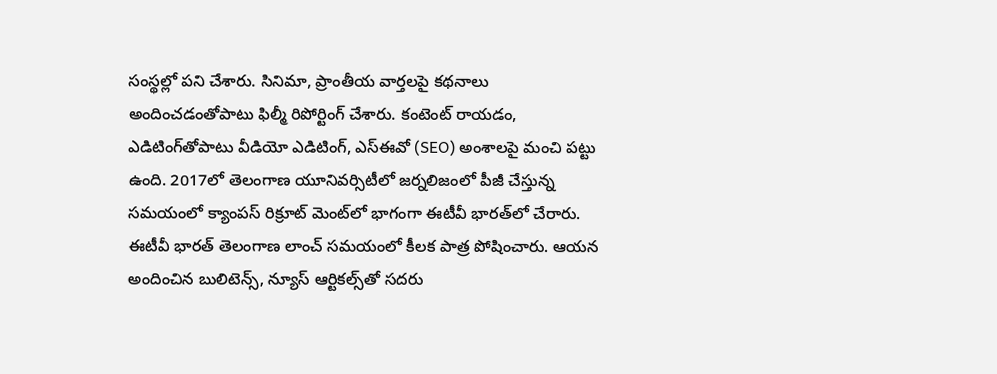సంస్థల్లో పని చేశారు. సినిమా, ప్రాంతీయ వార్తలపై కథనాలు అందించడంతోపాటు ఫిల్మీ రిపోర్టింగ్ చేశారు. కంటెంట్ రాయడం, ఎడిటింగ్‌తోపాటు వీడియో ఎడిటింగ్, ఎస్‌ఈవో (SEO) అంశాలపై మంచి పట్టు ఉంది. 2017లో తెలంగాణ యూనివర్సిటీలో జర్నలిజంలో పీజీ చేస్తున్న సమయంలో క్యాంపస్ రిక్రూట్ మెంట్‌లో భాగంగా ఈటీవీ భారత్‌లో చేరారు. ఈటీవీ భారత్ తెలంగాణ లాంచ్ సమయంలో కీలక పాత్ర పోషించారు. ఆయన అందించిన బులిటెన్స్, న్యూస్ ఆర్టికల్స్‌తో సదరు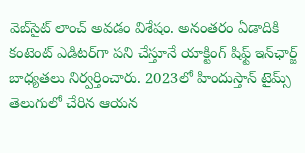వెబ్‌సైట్ లాంచ్ అవడం విశేషం. అనంతరం ఏడాదికి కంటెంట్ ఎడిటర్‌గా పని చేస్తూనే యాక్టింగ్ షిఫ్ట్ ఇన్‌ఛార్జ్ బాధ్యతలు నిర్వర్తించారు. 2023లో హిందుస్తాన్ టైమ్స్ తెలుగులో చేరిన ఆయన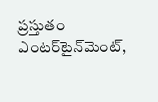ప్రస్తుతం ఎంటర్‌టైన్‌మెంట్,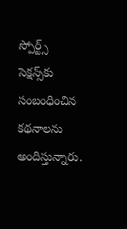స్పోర్ట్స్ సెక్షన్స్‌కు సంబంధించిన కథనాలను అందిస్తున్నారు.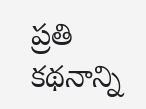ప్రతి కథనాన్ని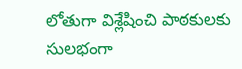లోతుగా విశ్లేషించి పాఠకులకు సులభంగా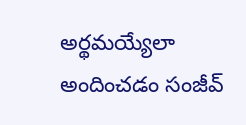అర్థమయ్యేలా అందించడం సంజీవ్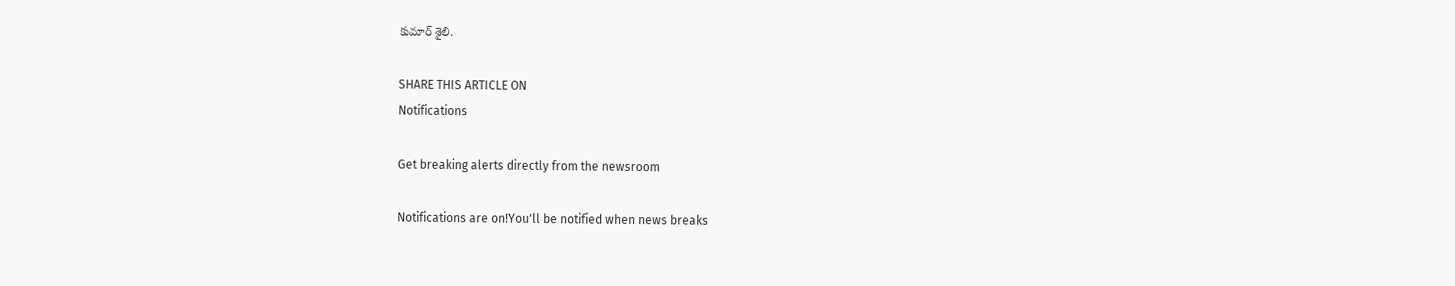కుమార్ శైలి.

SHARE THIS ARTICLE ON
Notifications

Get breaking alerts directly from the newsroom

Notifications are on!You'll be notified when news breaks